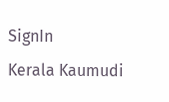SignIn
Kerala Kaumudi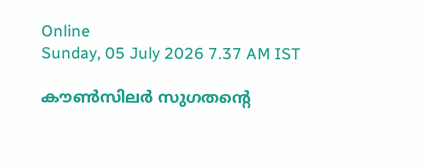Online
Sunday, 05 July 2026 7.37 AM IST

കൗൺസിലർ സുഗതന്റെ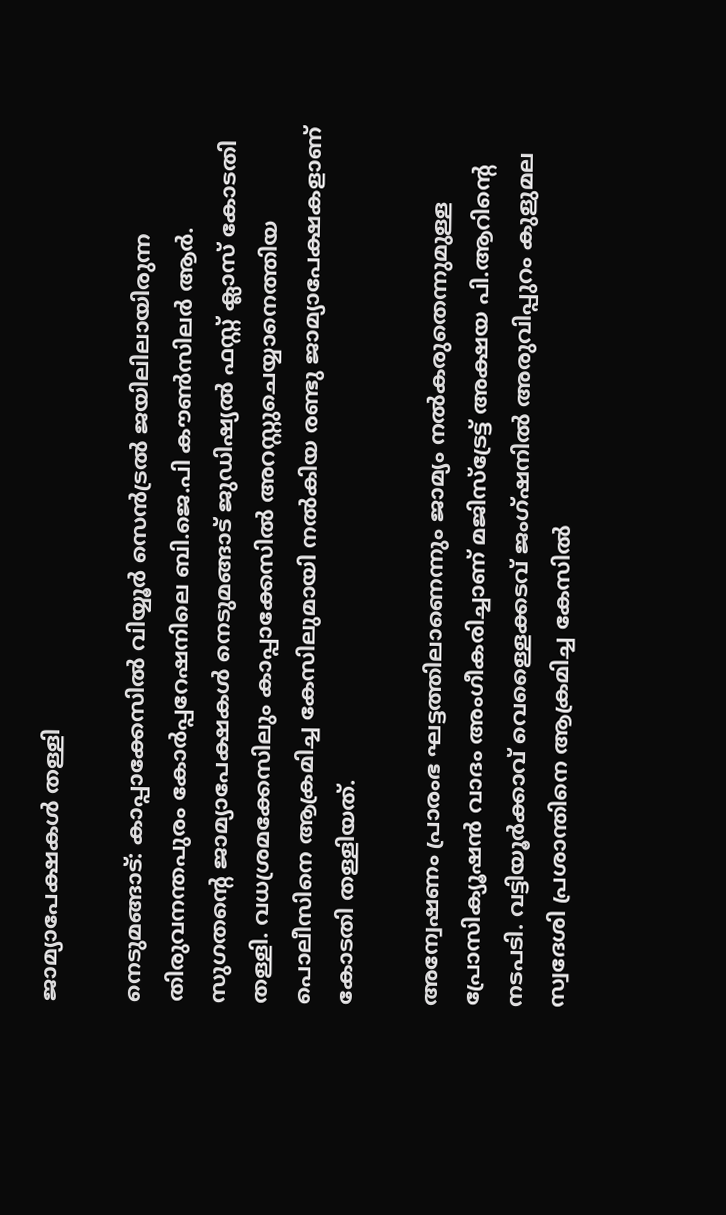ജാമ്യാപേക്ഷകൾ തള്ളി

നെടുമങ്ങാട്: കാപ്പാക്കേസിൽ വിയ്യൂർ സെൻട്രൽ ജയിലിലായിരുന്ന തിരുവനന്തപുരം കോർപ്പറേഷനിലെ ബി.ജെ.പി കൗൺസിലർ ആർ. സുഗതന്റെ ജാമ്യാപേക്ഷകൾ നെടുമങ്ങാട് ജുഡിഷ്യൽ ഫസ്റ്റ് ക്ലാസ് കോടതി തള്ളി. വധശ്രമക്കേസിലും കാപ്പാക്കേസിൽ അറസ്റ്റുചെയ്യാനെത്തിയ പൊലീസിനെ ആക്രമിച്ച കേസിലുമായി നൽകിയ രണ്ടു ജാമ്യാപേക്ഷകളാണ് കോടതി തള്ളിയത്.

അന്വേഷണം പ്രാരംഭ ഘട്ടത്തിലാണെന്നും ജാമ്യം നൽകരുതെന്നുമുള്ള പ്രോസിക്യൂഷൻ വാദം അംഗീകരിച്ചാണ് മജിസ്ട്രേട്ട് അക്ഷയ പി.ആറിന്റെ നടപടി. വട്ടിയൂർക്കാവ് വെള്ളൈക്കടവ് ജംഗ്ഷനിൽ അരുവിപ്പുറം കുളുമല സ്വദേശി പ്രശാന്തിനെ ആക്രമിച്ച കേസിൽ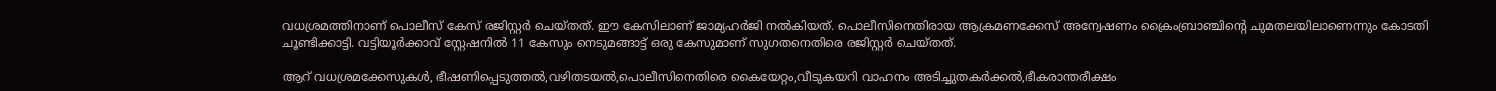വധശ്രമത്തിനാണ് പൊലീസ് കേസ് രജിസ്റ്റർ ചെയ്തത്. ഈ കേസിലാണ് ജാമ്യഹർജി നൽകിയത്. പൊലീസിനെതിരായ ആക്രമണക്കേസ് അന്വേഷണം ക്രൈംബ്രാഞ്ചിന്റെ ചുമതലയിലാണെന്നും കോടതി ചൂണ്ടിക്കാട്ടി. വട്ടിയൂർക്കാവ് സ്റ്റേഷനിൽ 11 കേസും നെടുമങ്ങാട്ട് ഒരു കേസുമാണ് സുഗതനെതിരെ രജിസ്റ്റർ ചെയ്‌തത്.

ആറ് വധശ്രമക്കേസുകൾ, ഭീഷണിപ്പെടുത്തൽ,വഴിതടയൽ,പൊലീസിനെതിരെ കൈയേറ്റം,വീടുകയറി വാഹനം അടിച്ചുതകർക്കൽ,ഭീകരാന്തരീക്ഷം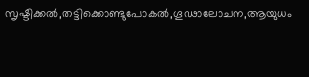സൃഷ്ടിക്കൽ,തട്ടിക്കൊണ്ടുപോകൽ,ഗൂഢാലോചന,ആയുധം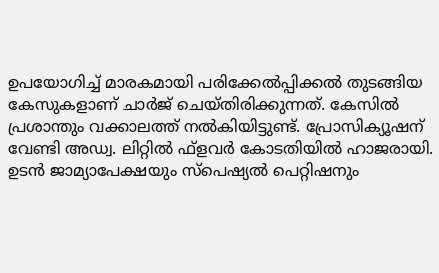ഉപയോഗിച്ച് മാരകമായി പരിക്കേൽപ്പിക്കൽ തുടങ്ങിയ കേസുകളാണ് ചാർജ് ചെയ്തിരിക്കുന്നത്. കേസിൽ പ്രശാന്തും വക്കാലത്ത് നൽകിയിട്ടുണ്ട്. പ്രോസിക്യൂഷന് വേണ്ടി അഡ്വ. ലിറ്റിൽ ഫ്ളവർ കോടതിയിൽ ഹാജരായി. ഉടൻ ജാമ്യാപേക്ഷയും സ്‌പെഷ്യൽ പെറ്റിഷനും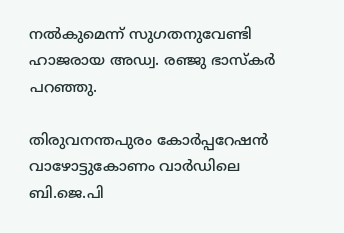നൽകുമെന്ന് സുഗതനുവേണ്ടി ഹാജരായ അഡ്വ. രഞ്ജു ഭാസ്‌കർ പറഞ്ഞു.

തിരുവനന്തപുരം കോർപ്പറേഷൻ വാഴോട്ടുകോണം വാർഡിലെ ബി.ജെ.പി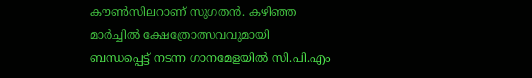കൗൺസിലറാണ് സുഗതൻ. കഴിഞ്ഞ മാർച്ചിൽ ക്ഷേത്രോത്സവവുമായി ബന്ധപ്പെട്ട് നടന്ന ഗാനമേളയിൽ സി.പി.എം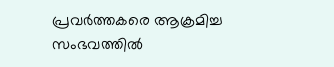പ്രവർത്തകരെ ആക്രമിച്ച സംഭവത്തിൽ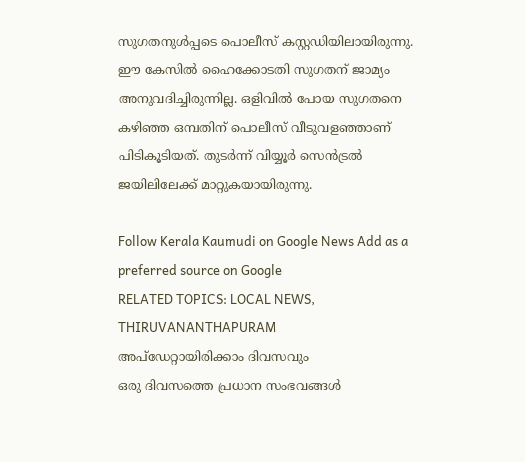സുഗതനുൾപ്പടെ പൊലീസ് കസ്റ്റഡിയിലായിരുന്നു. ഈ കേസിൽ ഹൈക്കോടതി സുഗതന് ജാമ്യം അനുവദിച്ചിരുന്നില്ല. ഒളിവിൽ പോയ സുഗതനെ കഴിഞ്ഞ ഒമ്പതിന് പൊലീസ് വീടുവളഞ്ഞാണ് പിടികൂടിയത്. തുടർന്ന് വിയ്യൂർ സെൻട്രൽ ജയിലിലേക്ക് മാറ്റുകയായിരുന്നു.

Follow Kerala Kaumudi on Google News Add as a preferred source on Google
RELATED TOPICS: LOCAL NEWS, THIRUVANANTHAPURAM
അപ്ഡേറ്റായിരിക്കാം ദിവസവും
ഒരു ദിവസത്തെ പ്രധാന സംഭവങ്ങൾ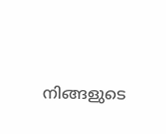നിങ്ങളുടെ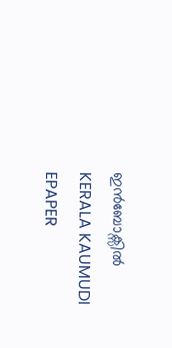ഇൻബോക്സിൽ
KERALA KAUMUDI EPAPER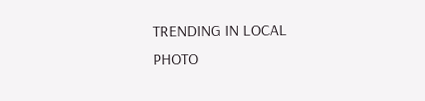TRENDING IN LOCAL
PHOTO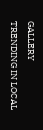GALLERY
TRENDING IN LOCAL